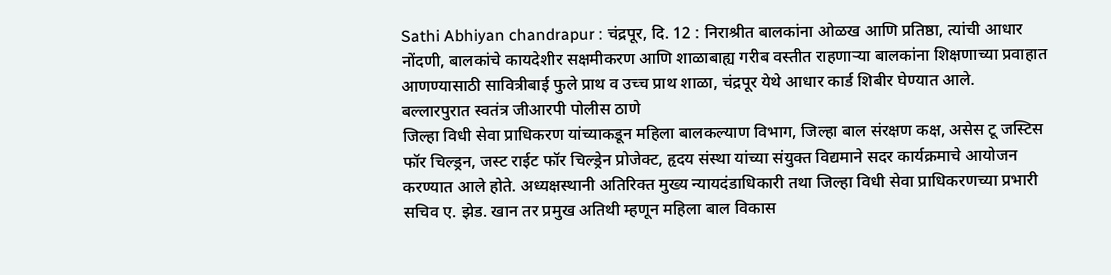Sathi Abhiyan chandrapur : चंद्रपूर, दि. 12 : निराश्रीत बालकांना ओळख आणि प्रतिष्ठा, त्यांची आधार नोंदणी, बालकांचे कायदेशीर सक्षमीकरण आणि शाळाबाह्य गरीब वस्तीत राहणाऱ्या बालकांना शिक्षणाच्या प्रवाहात आणण्यासाठी सावित्रीबाई फुले प्राथ व उच्च प्राथ शाळा, चंद्रपूर येथे आधार कार्ड शिबीर घेण्यात आले.
बल्लारपुरात स्वतंत्र जीआरपी पोलीस ठाणे
जिल्हा विधी सेवा प्राधिकरण यांच्याकडून महिला बालकल्याण विभाग, जिल्हा बाल संरक्षण कक्ष, असेस टू जस्टिस फॉर चिल्ड्रन, जस्ट राईट फॉर चिल्ड्रेन प्रोजेक्ट, हृदय संस्था यांच्या संयुक्त विद्यमाने सदर कार्यक्रमाचे आयोजन करण्यात आले होते. अध्यक्षस्थानी अतिरिक्त मुख्य न्यायदंडाधिकारी तथा जिल्हा विधी सेवा प्राधिकरणच्या प्रभारी सचिव ए. झेड. खान तर प्रमुख अतिथी म्हणून महिला बाल विकास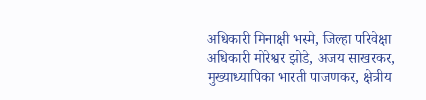अधिकारी मिनाक्षी भस्मे, जिल्हा परिवेक्षा अधिकारी मोरेश्वर झोडे, अजय साखरकर, मुख्याध्यापिका भारती पाजणकर, क्षेत्रीय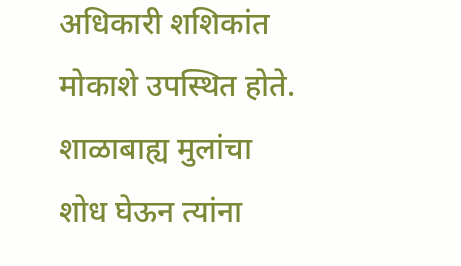अधिकारी शशिकांत मोकाशे उपस्थित होते.
शाळाबाह्य मुलांचा शोध घेऊन त्यांना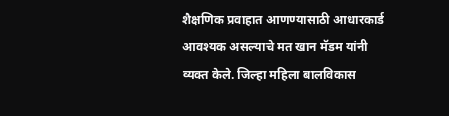शैक्षणिक प्रवाहात आणण्यासाठी आधारकार्ड आवश्यक असल्याचे मत खान मॅडम यांनी व्यक्त केले. जिल्हा महिला बालविकास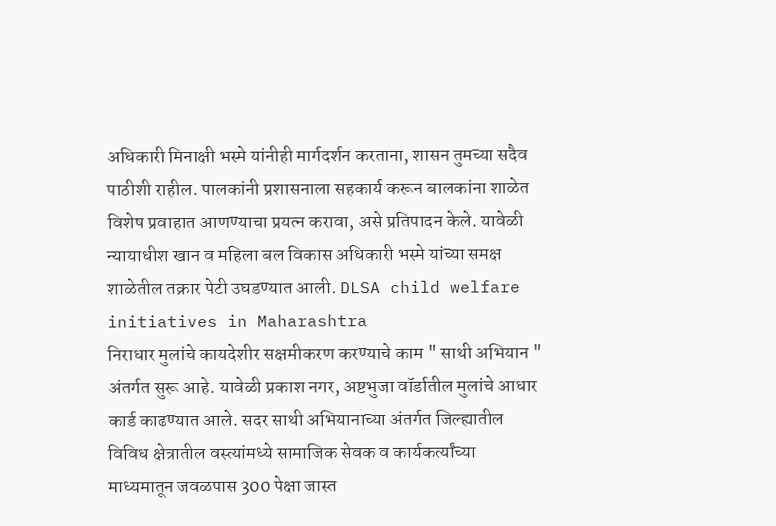अधिकारी मिनाक्षी भस्मे यांनीही मार्गदर्शन करताना, शासन तुमच्या सदैव पाठीशी राहील. पालकांनी प्रशासनाला सहकार्य करून बालकांना शाळेत विशेष प्रवाहात आणण्याचा प्रयत्न करावा, असे प्रतिपादन केले. यावेळी न्यायाधीश खान व महिला बल विकास अधिकारी भस्मे यांच्या समक्ष शाळेतील तक्रार पेटी उघडण्यात आली. DLSA child welfare initiatives in Maharashtra
निराधार मुलांचे कायदेशीर सक्षमीकरण करण्याचे काम " साथी अभियान " अंतर्गत सुरू आहे. यावेळी प्रकाश नगर, अष्टभुजा वॉर्डातील मुलांचे आधार कार्ड काढण्यात आले. सदर साथी अभियानाच्या अंतर्गत जिल्ह्यातील विविध क्षेत्रातील वस्त्यांमध्ये सामाजिक सेवक व कार्यकर्त्यांच्या माध्यमातून जवळपास 300 पेक्षा जास्त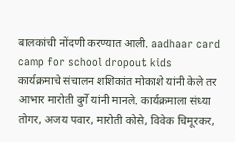बालकांची नोंदणी करण्यात आली. aadhaar card camp for school dropout kids
कार्यक्रमाचे संचालन शशिकांत मोकाशे यांनी केले तर आभार मारोती दुर्गे यांनी मानले. कार्यक्रमाला संध्या तोगर, अजय पवार, मारोती कोसे, विवेक चिमूरकर,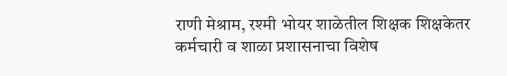राणी मेश्राम, रश्मी भोयर शाळेतील शिक्षक शिक्षकेतर कर्मचारी व शाळा प्रशासनाचा विशेष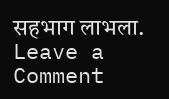सहभाग लाभला.
Leave a Comment